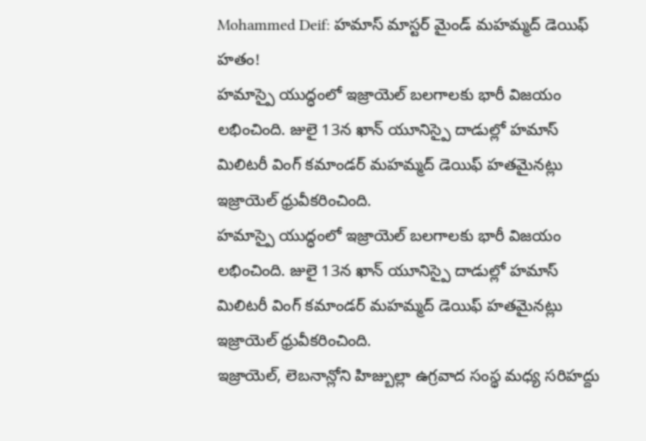Mohammed Deif: హమాస్ మాస్టర్ మైండ్ మహమ్మద్ డెయిఫ్ హతం!
హమాస్పై యుద్ధంలో ఇజ్రాయెల్ బలగాలకు భారీ విజయం లభించింది. జులై 13న ఖాన్ యూనిస్పై దాడుల్లో హమాస్ మిలిటరీ వింగ్ కమాండర్ మహమ్మద్ డెయిఫ్ హతమైనట్లు ఇజ్రాయెల్ ధ్రువీకరించింది.
హమాస్పై యుద్ధంలో ఇజ్రాయెల్ బలగాలకు భారీ విజయం లభించింది. జులై 13న ఖాన్ యూనిస్పై దాడుల్లో హమాస్ మిలిటరీ వింగ్ కమాండర్ మహమ్మద్ డెయిఫ్ హతమైనట్లు ఇజ్రాయెల్ ధ్రువీకరించింది.
ఇజ్రాయెల్, లెబనాన్లోని హిజ్బుల్లా ఉగ్రవాద సంస్థ మధ్య సరిహద్దు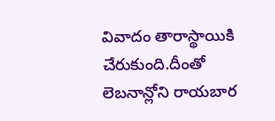వివాదం తారాస్థాయికి చేరుకుంది.దీంతో లెబనాన్లోని రాయబార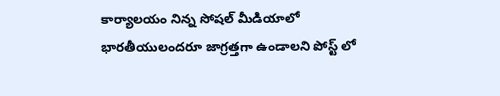కార్యాలయం నిన్న సోషల్ మీడియాలో భారతీయులందరూ జాగ్రత్తగా ఉండాలని పోస్ట్ లో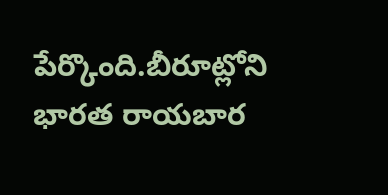పేర్కొంది.బీరూట్లోని భారత రాయబార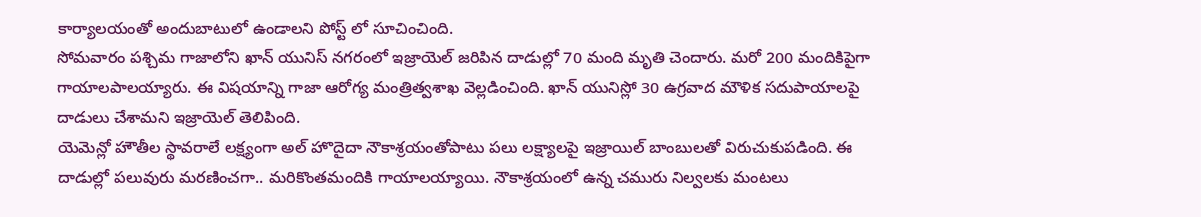కార్యాలయంతో అందుబాటులో ఉండాలని పోస్ట్ లో సూచించింది.
సోమవారం పశ్చిమ గాజాలోని ఖాన్ యునిస్ నగరంలో ఇజ్రాయెల్ జరిపిన దాడుల్లో 70 మంది మృతి చెందారు. మరో 200 మందికిపైగా గాయాలపాలయ్యారు. ఈ విషయాన్ని గాజా ఆరోగ్య మంత్రిత్వశాఖ వెల్లడించింది. ఖాన్ యునిస్లో 30 ఉగ్రవాద మౌళిక సదుపాయాలపై దాడులు చేశామని ఇజ్రాయెల్ తెలిపింది.
యెమెన్లో హౌతీల స్థావరాలే లక్ష్యంగా అల్ హొదైదా నౌకాశ్రయంతోపాటు పలు లక్ష్యాలపై ఇజ్రాయిల్ బాంబులతో విరుచుకుపడింది. ఈ దాడుల్లో పలువురు మరణించగా.. మరికొంతమందికి గాయాలయ్యాయి. నౌకాశ్రయంలో ఉన్న చమురు నిల్వలకు మంటలు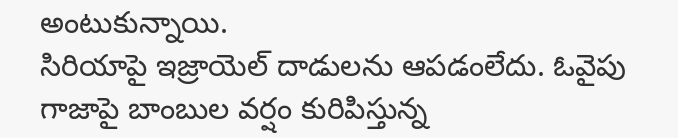అంటుకున్నాయి.
సిరియాపై ఇజ్రాయెల్ దాడులను ఆపడంలేదు. ఓవైపు గాజాపై బాంబుల వర్షం కురిపిస్తున్న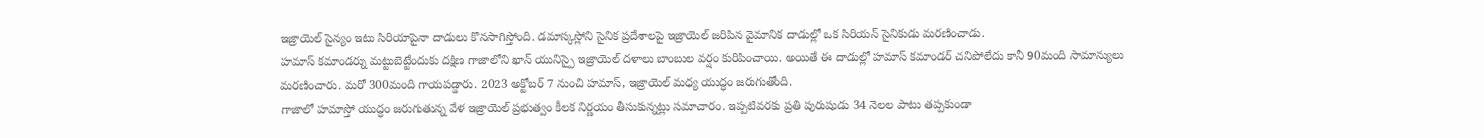ఇజ్రాయెల్ సైన్యం ఇటు సిరియాపైనా దాడులు కొనసాగిస్తోంది. డమాస్కస్లోని సైనిక ప్రదేశాలపై ఇజ్రాయెల్ జరిపిన వైమానిక దాడుల్లో ఒక సిరియన్ సైనికుడు మరణించాడు.
హమాస్ కమాండర్ను మట్టుబెట్టేందుకు దక్షిణ గాజాలోని ఖాన్ యునిస్పై ఇజ్రాయెల్ దళాలు బాంబుల వర్షం కురిపించాయి. అయితే ఈ దాడుల్లో హమాస్ కమాండర్ చనిపోలేదు కానీ 90మంది సామాన్యులు మరణించారు. మరో 300మంది గాయపడ్డారు. 2023 అక్టోబర్ 7 నుంచి హమాస్, ఇజ్రాయెల్ మధ్య యుద్ధం జరుగుతోంది.
గాజాలో హమాస్తో యుద్ధం జరుగుతున్న వేళ ఇజ్రాయెల్ ప్రభుత్వం కీలక నిర్ణయం తీసుకున్నట్లు సమాచారం. ఇప్పటివరకు ప్రతి పురుషుడు 34 నెలల పాటు తప్పకుండా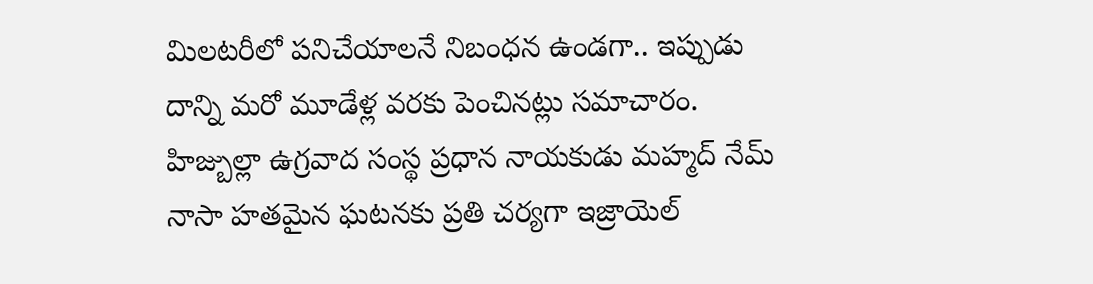మిలటరీలో పనిచేయాలనే నిబంధన ఉండగా.. ఇప్పుడు దాన్ని మరో మూడేళ్ల వరకు పెంచినట్లు సమాచారం.
హిజ్బుల్లా ఉగ్రవాద సంస్థ ప్రధాన నాయకుడు మహ్మద్ నేమ్ నాసా హతమైన ఘటనకు ప్రతి చర్యగా ఇజ్రాయెల్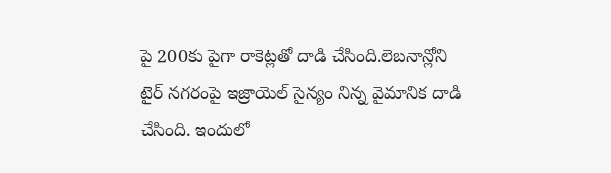పై 200కు పైగా రాకెట్లతో దాడి చేసింది.లెబనాన్లోని టైర్ నగరంపై ఇజ్రాయెల్ సైన్యం నిన్న వైమానిక దాడి చేసింది. ఇందులో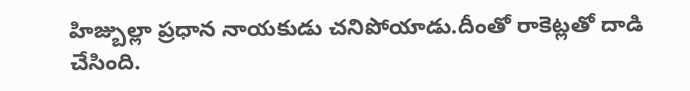హిజ్బుల్లా ప్రధాన నాయకుడు చనిపోయాడు.దీంతో రాకెట్లతో దాడి చేసింది.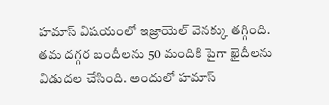హమాస్ విషయంలో ఇజ్రాయెల్ వెనక్కు తగ్గింది. తమ దగ్గర బందీలను 50 మందికి పైగా ఖైదీలను విడుదల చేసింది. అందులో హమాస్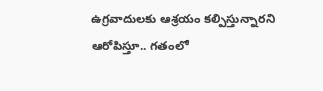ఉగ్రవాదులకు ఆశ్రయం కల్పిస్తున్నారని ఆరోపిస్తూ.. గతంలో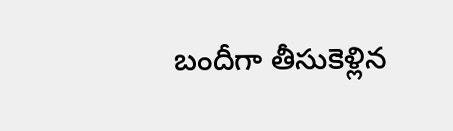బందీగా తీసుకెళ్లిన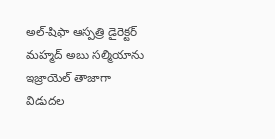అల్-షిఫా ఆస్పత్రి డైరెక్టర్ మహ్మద్ అబు సల్మియాను ఇజ్రాయెల్ తాజాగా విడుదల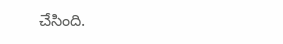చేసింది.